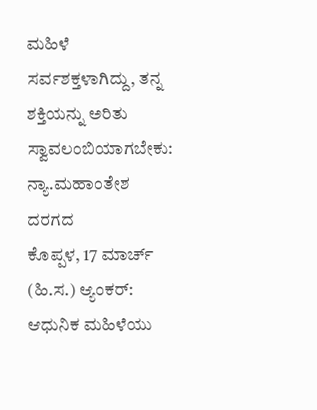ಮಹಿಳೆ ಸರ್ವಶಕ್ತಳಾಗಿದ್ದು, ತನ್ನ ಶಕ್ತಿಯನ್ನು ಅರಿತು ಸ್ವಾವಲಂಬಿಯಾಗಬೇಕು: ನ್ಯಾ.ಮಹಾಂತೇಶ ದರಗದ
ಕೊಪ್ಪಳ, 17 ಮಾರ್ಚ್ (ಹಿ.ಸ.) ಆ್ಯಂಕರ್: ಆಧುನಿಕ ಮಹಿಳೆಯು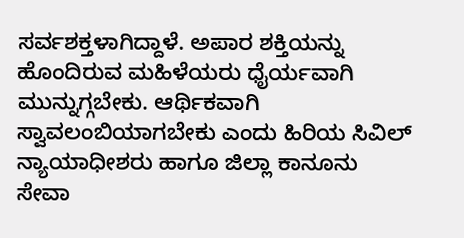ಸರ್ವಶಕ್ತಳಾಗಿದ್ದಾಳೆ. ಅಪಾರ ಶಕ್ತಿಯನ್ನು ಹೊಂದಿರುವ ಮಹಿಳೆಯರು ಧೈರ್ಯವಾಗಿ ಮುನ್ನುಗ್ಗಬೇಕು. ಆರ್ಥಿಕವಾಗಿ ಸ್ವಾವಲಂಬಿಯಾಗಬೇಕು ಎಂದು ಹಿರಿಯ ಸಿವಿಲ್ ನ್ಯಾಯಾಧೀಶರು ಹಾಗೂ ಜಿಲ್ಲಾ ಕಾನೂನು ಸೇವಾ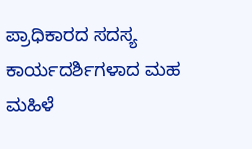ಪ್ರಾಧಿಕಾರದ ಸದಸ್ಯ ಕಾರ್ಯದರ್ಶಿಗಳಾದ ಮಹ
ಮಹಿಳೆ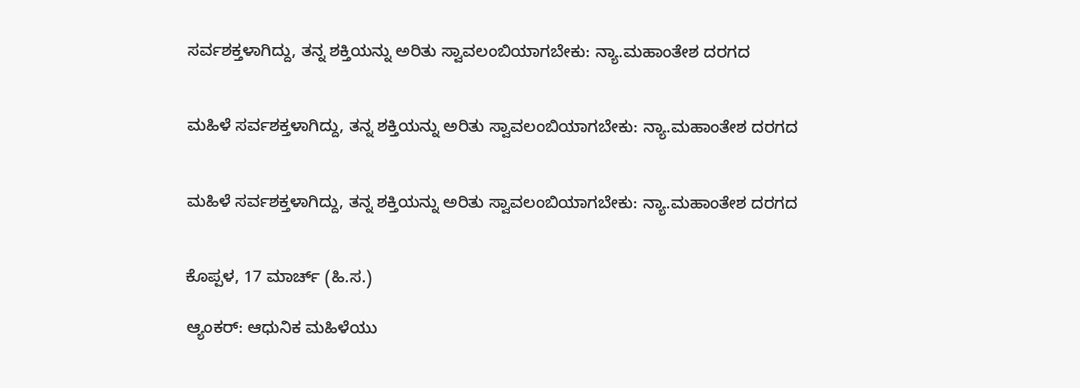ಸರ್ವಶಕ್ತಳಾಗಿದ್ದು, ತನ್ನ ಶಕ್ತಿಯನ್ನು ಅರಿತು ಸ್ವಾವಲಂಬಿಯಾಗಬೇಕು: ನ್ಯಾ.ಮಹಾಂತೇಶ ದರಗದ


ಮಹಿಳೆ ಸರ್ವಶಕ್ತಳಾಗಿದ್ದು, ತನ್ನ ಶಕ್ತಿಯನ್ನು ಅರಿತು ಸ್ವಾವಲಂಬಿಯಾಗಬೇಕು: ನ್ಯಾ.ಮಹಾಂತೇಶ ದರಗದ


ಮಹಿಳೆ ಸರ್ವಶಕ್ತಳಾಗಿದ್ದು, ತನ್ನ ಶಕ್ತಿಯನ್ನು ಅರಿತು ಸ್ವಾವಲಂಬಿಯಾಗಬೇಕು: ನ್ಯಾ.ಮಹಾಂತೇಶ ದರಗದ


ಕೊಪ್ಪಳ, 17 ಮಾರ್ಚ್ (ಹಿ.ಸ.)

ಆ್ಯಂಕರ್: ಆಧುನಿಕ ಮಹಿಳೆಯು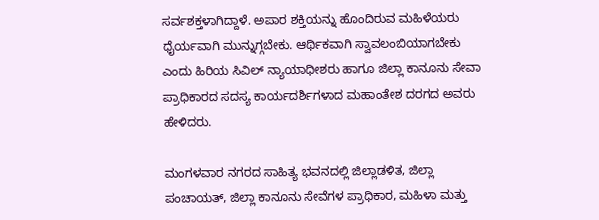ಸರ್ವಶಕ್ತಳಾಗಿದ್ದಾಳೆ. ಅಪಾರ ಶಕ್ತಿಯನ್ನು ಹೊಂದಿರುವ ಮಹಿಳೆಯರು ಧೈರ್ಯವಾಗಿ ಮುನ್ನುಗ್ಗಬೇಕು. ಆರ್ಥಿಕವಾಗಿ ಸ್ವಾವಲಂಬಿಯಾಗಬೇಕು ಎಂದು ಹಿರಿಯ ಸಿವಿಲ್ ನ್ಯಾಯಾಧೀಶರು ಹಾಗೂ ಜಿಲ್ಲಾ ಕಾನೂನು ಸೇವಾ ಪ್ರಾಧಿಕಾರದ ಸದಸ್ಯ ಕಾರ್ಯದರ್ಶಿಗಳಾದ ಮಹಾಂತೇಶ ದರಗದ ಅವರು ಹೇಳಿದರು.

ಮಂಗಳವಾರ ನಗರದ ಸಾಹಿತ್ಯ ಭವನದಲ್ಲಿ ಜಿಲ್ಲಾಡಳಿತ, ಜಿಲ್ಲಾ ಪಂಚಾಯತ್, ಜಿಲ್ಲಾ ಕಾನೂನು ಸೇವೆಗಳ ಪ್ರಾಧಿಕಾರ, ಮಹಿಳಾ ಮತ್ತು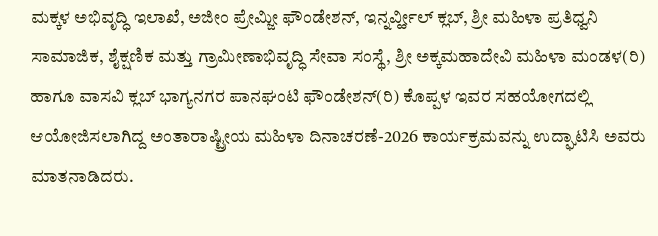ಮಕ್ಕಳ ಅಭಿವೃದ್ಧಿ ಇಲಾಖೆ, ಅಜೀಂ ಪ್ರೇಮ್ಜೀ ಫೌಂಡೇಶನ್, ಇನ್ನರ್ವ್ಹೀಲ್ ಕ್ಲಬ್, ಶ್ರೀ ಮಹಿಳಾ ಪ್ರತಿಧ್ವನಿ ಸಾಮಾಜಿಕ, ಶೈಕ್ಷಣಿಕ ಮತ್ತು ಗ್ರಾಮೀಣಾಭಿವೃದ್ಧಿ ಸೇವಾ ಸಂಸ್ಥೆ, ಶ್ರೀ ಅಕ್ಕಮಹಾದೇವಿ ಮಹಿಳಾ ಮಂಡಳ(ರಿ) ಹಾಗೂ ವಾಸವಿ ಕ್ಲಬ್ ಭಾಗ್ಯನಗರ ಪಾನಘಂಟಿ ಫೌಂಡೇಶನ್(ರಿ) ಕೊಪ್ಪಳ ಇವರ ಸಹಯೋಗದಲ್ಲಿ ಆಯೋಜಿಸಲಾಗಿದ್ದ ಅಂತಾರಾಷ್ಟ್ರೀಯ ಮಹಿಳಾ ದಿನಾಚರಣೆ-2026 ಕಾರ್ಯಕ್ರಮವನ್ನು ಉದ್ಘಾಟಿಸಿ ಅವರು ಮಾತನಾಡಿದರು.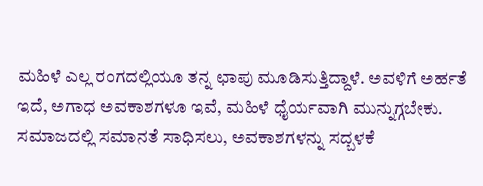ಮಹಿಳೆ ಎಲ್ಲ ರಂಗದಲ್ಲಿಯೂ ತನ್ನ ಛಾಪು ಮೂಡಿಸುತ್ತಿದ್ದಾಳೆ. ಅವಳಿಗೆ ಅರ್ಹತೆ ಇದೆ, ಅಗಾಧ ಅವಕಾಶಗಳೂ ಇವೆ, ಮಹಿಳೆ ಧೈರ್ಯವಾಗಿ ಮುನ್ನುಗ್ಗಬೇಕು. ಸಮಾಜದಲ್ಲಿ ಸಮಾನತೆ ಸಾಧಿಸಲು, ಅವಕಾಶಗಳನ್ನು ಸದ್ಬಳಕೆ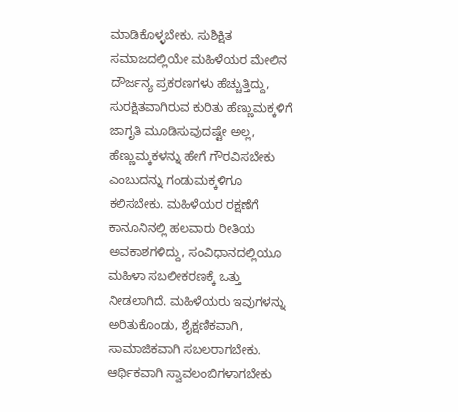ಮಾಡಿಕೊಳ್ಳಬೇಕು. ಸುಶಿಕ್ಷಿತ ಸಮಾಜದಲ್ಲಿಯೇ ಮಹಿಳೆಯರ ಮೇಲಿನ ದೌರ್ಜನ್ಯ ಪ್ರಕರಣಗಳು ಹೆಚ್ಚುತ್ತಿದ್ದು, ಸುರಕ್ಷಿತವಾಗಿರುವ ಕುರಿತು ಹೆಣ್ಣುಮಕ್ಕಳಿಗೆ ಜಾಗೃತಿ ಮೂಡಿಸುವುದಷ್ಟೇ ಅಲ್ಲ, ಹೆಣ್ಣುಮ್ಕಕಳನ್ನು ಹೇಗೆ ಗೌರವಿಸಬೇಕು ಎಂಬುದನ್ನು ಗಂಡುಮಕ್ಕಳಿಗೂ ಕಲಿಸಬೇಕು. ಮಹಿಳೆಯರ ರಕ್ಷಣೆಗೆ ಕಾನೂನಿನಲ್ಲಿ ಹಲವಾರು ರೀತಿಯ ಅವಕಾಶಗಳಿದ್ದು, ಸಂವಿಧಾನದಲ್ಲಿಯೂ ಮಹಿಳಾ ಸಬಲೀಕರಣಕ್ಕೆ ಒತ್ತು ನೀಡಲಾಗಿದೆ. ಮಹಿಳೆಯರು ಇವುಗಳನ್ನು ಅರಿತುಕೊಂಡು, ಶೈಕ್ಷಣಿಕವಾಗಿ, ಸಾಮಾಜಿಕವಾಗಿ ಸಬಲರಾಗಬೇಕು. ಆರ್ಥಿಕವಾಗಿ ಸ್ವಾವಲಂಬಿಗಳಾಗಬೇಕು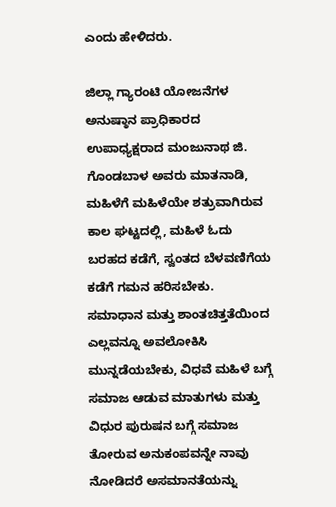ಎಂದು ಹೇಳಿದರು.

ಜಿಲ್ಲಾ ಗ್ಯಾರಂಟಿ ಯೋಜನೆಗಳ ಅನುಷ್ಠಾನ ಪ್ರಾಧಿಕಾರದ ಉಪಾಧ್ಯಕ್ಷರಾದ ಮಂಜುನಾಥ ಜಿ. ಗೊಂಡಬಾಳ ಅವರು ಮಾತನಾಡಿ, ಮಹಿಳೆಗೆ ಮಹಿಳೆಯೇ ಶತ್ರುವಾಗಿರುವ ಕಾಲ ಘಟ್ಟದಲ್ಲಿ, ಮಹಿಳೆ ಓದು ಬರಹದ ಕಡೆಗೆ, ಸ್ವಂತದ ಬೆಳವಣಿಗೆಯ ಕಡೆಗೆ ಗಮನ ಹರಿಸಬೇಕು. ಸಮಾಧಾನ ಮತ್ತು ಶಾಂತಚಿತ್ತತೆಯಿಂದ ಎಲ್ಲವನ್ನೂ ಅವಲೋಕಿಸಿ ಮುನ್ನಡೆಯಬೇಕು, ವಿಧವೆ ಮಹಿಳೆ ಬಗ್ಗೆ ಸಮಾಜ ಆಡುವ ಮಾತುಗಳು ಮತ್ತು ವಿಧುರ ಪುರುಷನ ಬಗ್ಗೆ ಸಮಾಜ ತೋರುವ ಅನುಕಂಪವನ್ನೇ ನಾವು ನೋಡಿದರೆ ಅಸಮಾನತೆಯನ್ನು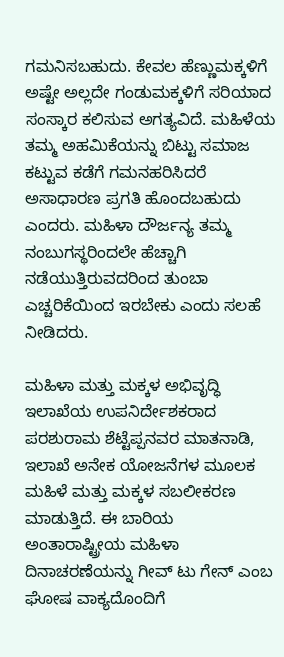ಗಮನಿಸಬಹುದು. ಕೇವಲ ಹೆಣ್ಣುಮಕ್ಕಳಿಗೆ ಅಷ್ಟೇ ಅಲ್ಲದೇ ಗಂಡುಮಕ್ಕಳಿಗೆ ಸರಿಯಾದ ಸಂಸ್ಕಾರ ಕಲಿಸುವ ಅಗತ್ಯವಿದೆ. ಮಹಿಳೆಯ ತಮ್ಮ ಅಹಮಿಕೆಯನ್ನು ಬಿಟ್ಟು ಸಮಾಜ ಕಟ್ಟುವ ಕಡೆಗೆ ಗಮನಹರಿಸಿದರೆ ಅಸಾಧಾರಣ ಪ್ರಗತಿ ಹೊಂದಬಹುದು ಎಂದರು. ಮಹಿಳಾ ದೌರ್ಜನ್ಯ ತಮ್ಮ ನಂಬುಗಸ್ಥರಿಂದಲೇ ಹೆಚ್ಚಾಗಿ ನಡೆಯುತ್ತಿರುವದರಿಂದ ತುಂಬಾ ಎಚ್ಚರಿಕೆಯಿಂದ ಇರಬೇಕು ಎಂದು ಸಲಹೆ ನೀಡಿದರು.

ಮಹಿಳಾ ಮತ್ತು ಮಕ್ಕಳ ಅಭಿವೃದ್ಧಿ ಇಲಾಖೆಯ ಉಪನಿರ್ದೇಶಕರಾದ ಪರಶುರಾಮ ಶೆಟ್ಟೆಪ್ಪನವರ ಮಾತನಾಡಿ, ಇಲಾಖೆ ಅನೇಕ ಯೋಜನೆಗಳ ಮೂಲಕ ಮಹಿಳೆ ಮತ್ತು ಮಕ್ಕಳ ಸಬಲೀಕರಣ ಮಾಡುತ್ತಿದೆ. ಈ ಬಾರಿಯ ಅಂತಾರಾಷ್ಟ್ರೀಯ ಮಹಿಳಾ ದಿನಾಚರಣೆಯನ್ನು ಗೀವ್ ಟು ಗೇನ್ ಎಂಬ ಘೋಷ ವಾಕ್ಯದೊಂದಿಗೆ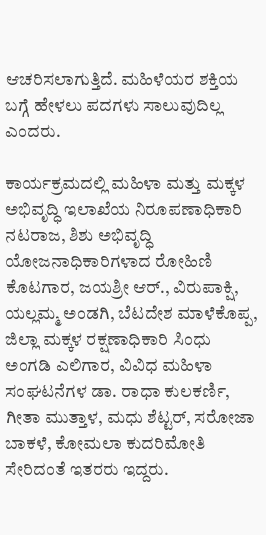ಆಚರಿಸಲಾಗುತ್ತಿದೆ. ಮಹಿಳೆಯರ ಶಕ್ತಿಯ ಬಗ್ಗೆ ಹೇಳಲು ಪದಗಳು ಸಾಲುವುದಿಲ್ಲ ಎಂದರು.

ಕಾರ್ಯಕ್ರಮದಲ್ಲಿ ಮಹಿಳಾ ಮತ್ತು ಮಕ್ಕಳ ಅಭಿವೃದ್ಧಿ ಇಲಾಖೆಯ ನಿರೂಪಣಾಧಿಕಾರಿ ನಟರಾಜ, ಶಿಶು ಅಭಿವೃದ್ಧಿ ಯೋಜನಾಧಿಕಾರಿಗಳಾದ ರೋಹಿಣಿ ಕೊಟಗಾರ, ಜಯಶ್ರೀ ಆರ್., ವಿರುಪಾಕ್ಷಿ, ಯಲ್ಲಮ್ಮ ಅಂಡಗಿ, ಬೆಟದೇಶ ಮಾಳೆಕೊಪ್ಪ, ಜಿಲ್ಲಾ ಮಕ್ಕಳ ರಕ್ಷಣಾಧಿಕಾರಿ ಸಿಂಧು ಅಂಗಡಿ ಎಲಿಗಾರ, ವಿವಿಧ ಮಹಿಳಾ ಸಂಘಟನೆಗಳ ಡಾ. ರಾಧಾ ಕುಲಕರ್ಣಿ, ಗೀತಾ ಮುತ್ತಾಳ, ಮಧು ಶೆಟ್ಟರ್, ಸರೋಜಾ ಬಾಕಳೆ, ಕೋಮಲಾ ಕುದರಿಮೋತಿ ಸೇರಿದಂತೆ ಇತರರು ಇದ್ದರು.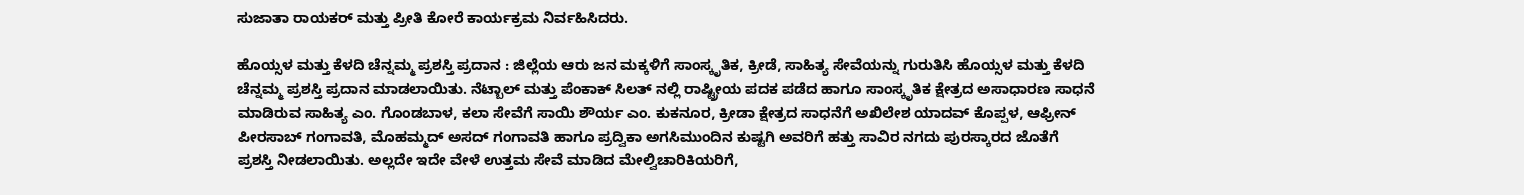ಸುಜಾತಾ ರಾಯಕರ್ ಮತ್ತು ಪ್ರೀತಿ ಕೋರೆ ಕಾರ್ಯಕ್ರಮ ನಿರ್ವಹಿಸಿದರು.

ಹೊಯ್ಸಳ ಮತ್ತು ಕೆಳದಿ ಚೆನ್ನಮ್ಮ ಪ್ರಶಸ್ತಿ ಪ್ರದಾನ : ಜಿಲ್ಲೆಯ ಆರು ಜನ ಮಕ್ಕಳಿಗೆ ಸಾಂಸ್ಕೃತಿಕ, ಕ್ರೀಡೆ, ಸಾಹಿತ್ಯ ಸೇವೆಯನ್ನು ಗುರುತಿಸಿ ಹೊಯ್ಸಳ ಮತ್ತು ಕೆಳದಿ ಚೆನ್ನಮ್ಮ ಪ್ರಶಸ್ತಿ ಪ್ರದಾನ ಮಾಡಲಾಯಿತು. ನೆಟ್ಬಾಲ್ ಮತ್ತು ಪೆಂಕಾಕ್ ಸಿಲತ್ ನಲ್ಲಿ ರಾಷ್ಟ್ರೀಯ ಪದಕ ಪಡೆದ ಹಾಗೂ ಸಾಂಸ್ಕೃತಿಕ ಕ್ಷೇತ್ರದ ಅಸಾಧಾರಣ ಸಾಧನೆ ಮಾಡಿರುವ ಸಾಹಿತ್ಯ ಎಂ. ಗೊಂಡಬಾಳ, ಕಲಾ ಸೇವೆಗೆ ಸಾಯಿ ಶೌರ್ಯ ಎಂ. ಕುಕನೂರ, ಕ್ರೀಡಾ ಕ್ಷೇತ್ರದ ಸಾಧನೆಗೆ ಅಖಿಲೇಶ ಯಾದವ್ ಕೊಪ್ಪಳ, ಆಫ್ರೀನ್ ಪೀರಸಾಬ್ ಗಂಗಾವತಿ, ಮೊಹಮ್ಮದ್ ಅಸದ್ ಗಂಗಾವತಿ ಹಾಗೂ ಪ್ರದ್ವಿಕಾ ಅಗಸಿಮುಂದಿನ ಕುಷ್ಟಗಿ ಅವರಿಗೆ ಹತ್ತು ಸಾವಿರ ನಗದು ಪುರಸ್ಕಾರದ ಜೊತೆಗೆ ಪ್ರಶಸ್ತಿ ನೀಡಲಾಯಿತು. ಅಲ್ಲದೇ ಇದೇ ವೇಳೆ ಉತ್ತಮ ಸೇವೆ ಮಾಡಿದ ಮೇಲ್ವಿಚಾರಿಕಿಯರಿಗೆ,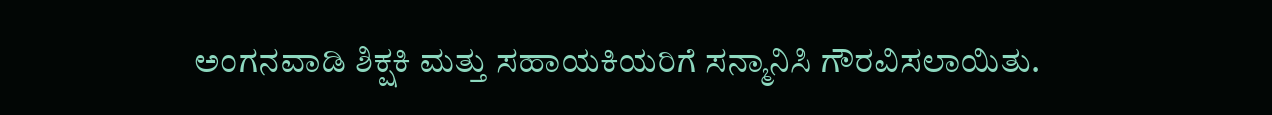ಅಂಗನವಾಡಿ ಶಿಕ್ಷಕಿ ಮತ್ತು ಸಹಾಯಕಿಯರಿಗೆ ಸನ್ಮಾನಿಸಿ ಗೌರವಿಸಲಾಯಿತು.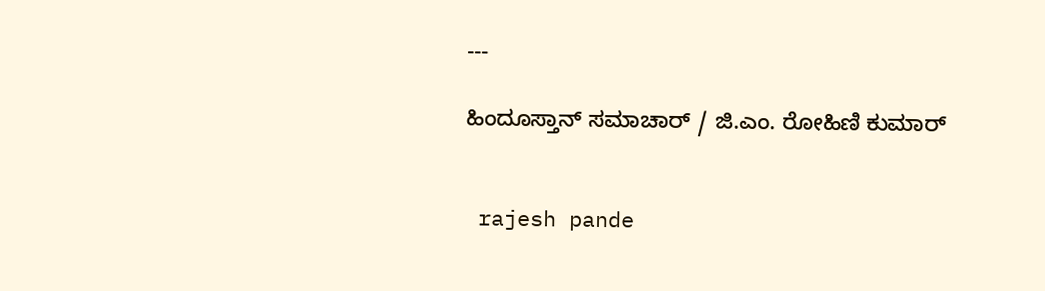---

ಹಿಂದೂಸ್ತಾನ್ ಸಮಾಚಾರ್ / ಜಿ.ಎಂ. ರೋಹಿಣಿ ಕುಮಾರ್


 rajesh pande